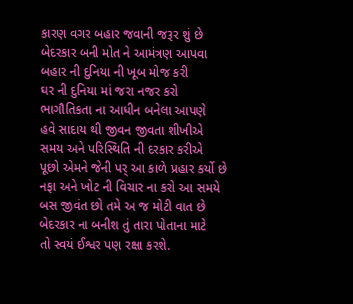કારણ વગર બહાર જવાની જરૂર શું છે
બેદરકાર બની મોત ને આમંત્રણ આપવા
બહાર ની દુનિયા ની ખૂબ મોજ કરી
ઘર ની દુનિયા માં જરા નજર કરો
ભાગૌતિકતા ના આધીન બનેલા આપણે
હવે સાદાય થી જીવન જીવતા શીખીએ
સમય અને પરિસ્થિતિ ની દરકાર કરીએ
પૂછો એમને જેની પર્ આ કાળે પ્રહાર કર્યો છે
નફા અને ખોટ ની વિચાર ના કરો આ સમયે
બસ જીવંત છો તમે અ જ મોટી વાત છે
બેદરકાર ના બનીશ તું તારા પોતાના માટે
તો સ્વયં ઈશ્વર પણ રક્ષા કરશે.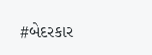#બેદરકાર